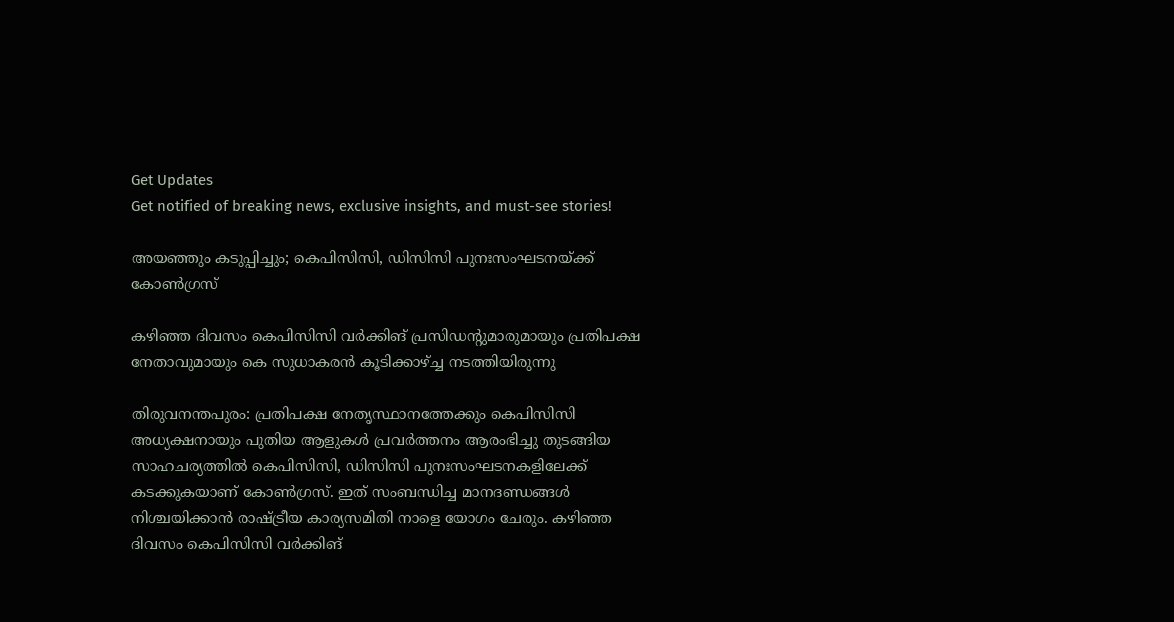Get Updates
Get notified of breaking news, exclusive insights, and must-see stories!

അയഞ്ഞും കടുപ്പിച്ചും; കെപിസിസി, ഡിസിസി പുനഃസംഘടനയ്ക്ക് കോൺഗ്രസ്

കഴിഞ്ഞ ദിവസം കെപിസിസി വർക്കിങ് പ്രസിഡന്റുമാരുമായും പ്രതിപക്ഷ നേതാവുമായും കെ സുധാകരൻ കൂടിക്കാഴ്ച്ച നടത്തിയിരുന്നു

തിരുവനന്തപുരം: പ്രതിപക്ഷ നേതൃസ്ഥാനത്തേക്കും കെപിസിസി അധ്യക്ഷനായും പുതിയ ആളുകൾ പ്രവർത്തനം ആരംഭിച്ചു തുടങ്ങിയ സാഹചര്യത്തിൽ കെപിസിസി, ഡിസിസി പുനഃസംഘടനകളിലേക്ക് കടക്കുകയാണ് കോൺഗ്രസ്. ഇത് സംബന്ധിച്ച മാനദണ്ഡങ്ങൾ നിശ്ചയിക്കാൻ രാഷ്ട്രീയ കാര്യസമിതി നാളെ യോഗം ചേരും. കഴിഞ്ഞ ദിവസം കെപിസിസി വർക്കിങ്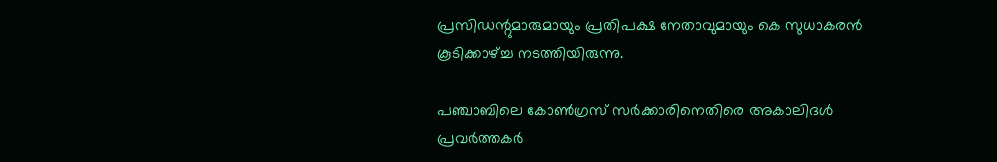പ്രസിഡന്റുമാരുമായും പ്രതിപക്ഷ നേതാവുമായും കെ സുധാകരൻ കൂടിക്കാഴ്ച്ച നടത്തിയിരുന്നു.

പഞ്ചാബിലെ കോണ്‍ഗ്രസ് സര്‍ക്കാരിനെതിരെ അകാലിദള്‍ പ്രവര്‍ത്തകര്‍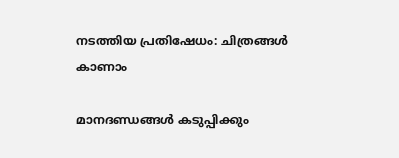നടത്തിയ പ്രതിഷേധം: ചിത്രങ്ങള്‍ കാണാം

മാനദണ്ഡങ്ങൾ കടുപ്പിക്കും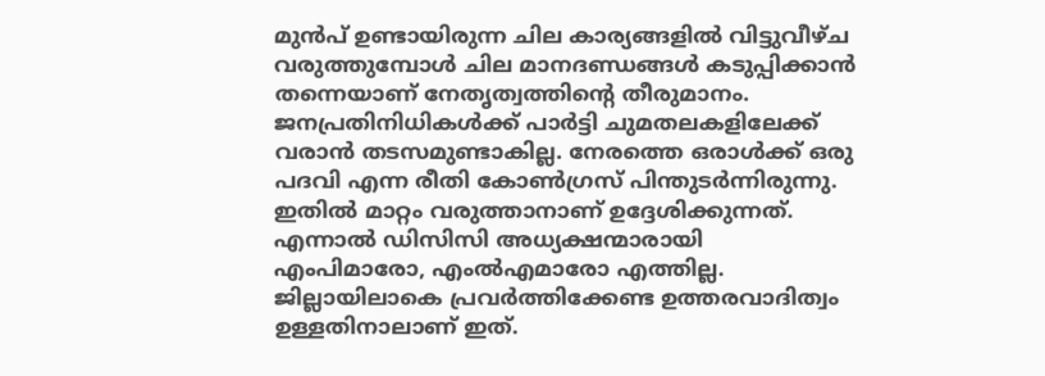മുൻപ് ഉണ്ടായിരുന്ന ചില കാര്യങ്ങളിൽ വിട്ടുവീഴ്ച വരുത്തുമ്പോൾ ചില മാനദണ്ഡങ്ങൾ കടുപ്പിക്കാൻ തന്നെയാണ് നേതൃത്വത്തിന്റെ തീരുമാനം. ജനപ്രതിനിധികൾക്ക് പാർട്ടി ചുമതലകളിലേക്ക് വരാൻ തടസമുണ്ടാകില്ല. നേരത്തെ ഒരാൾക്ക് ഒരു പദവി എന്ന രീതി കോൺഗ്രസ് പിന്തുടർന്നിരുന്നു. ഇതിൽ മാറ്റം വരുത്താനാണ് ഉദ്ദേശിക്കുന്നത്. എന്നാൽ ഡിസിസി അധ്യക്ഷന്മാരായി എംപിമാരോ, എംൽഎമാരോ എത്തില്ല. ജില്ലായിലാകെ പ്രവർത്തിക്കേണ്ട ഉത്തരവാദിത്വം ഉള്ളതിനാലാണ് ഇത്.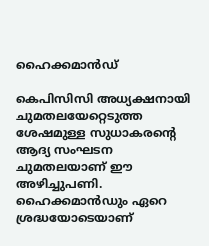ഹൈക്കമാൻഡ്

കെപിസിസി അധ്യക്ഷനായി ചുമതലയേറ്റെടുത്ത ശേഷമുള്ള സുധാകരന്റെ ആദ്യ സംഘടന ചുമതലയാണ് ഈ അഴിച്ചുപണി. ഹൈക്കമാൻഡും ഏറെ ശ്രദ്ധയോടെയാണ്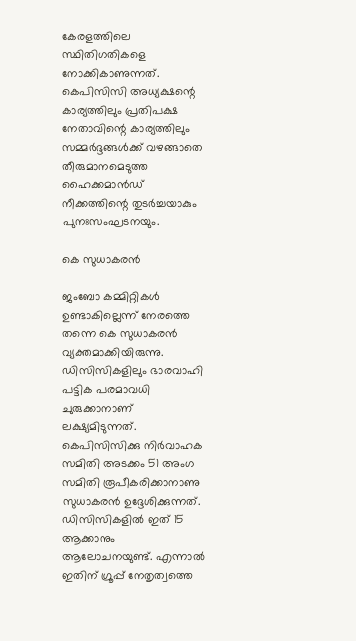കേരളത്തിലെ സ്ഥിതിഗതികളെ നോക്കികാണുന്നത്. കെപിസിസി അധ്യക്ഷന്റെ കാര്യത്തിലും പ്രതിപക്ഷ നേതാവിന്റെ കാര്യത്തിലും സമ്മർദ്ദങ്ങൾക്ക് വഴങ്ങാതെ തീരുമാനമെടുത്ത ഹൈക്കമാൻഡ് നീക്കത്തിന്റെ തുടർച്ചയാകും പുനഃസംഘടനയും.

കെ സുധാകരൻ

ജംബോ കമ്മിറ്റികൾ ഉണ്ടാകില്ലെന്ന് നേരത്തെ തന്നെ കെ സുധാകരൻ വ്യക്തമാക്കിയിരുന്നു. ഡിസിസികളിലും ഭാരവാഹി പട്ടിക പരമാവധി ചുരുക്കാനാണ് ലക്ഷ്യമിടുന്നത്. കെപിസിസിക്കു നിർവാഹക സമിതി അടക്കം 51 അംഗ സമിതി രൂപീകരിക്കാനാണു സുധാകരൻ ഉദ്ദേശിക്കുന്നത്. ഡിസിസികളിൽ ഇത് 15 ആക്കാനും ആലോചനയുണ്ട്. എന്നാൽ ഇതിന് ഗ്രൂപ്പ് നേതൃത്വത്തെ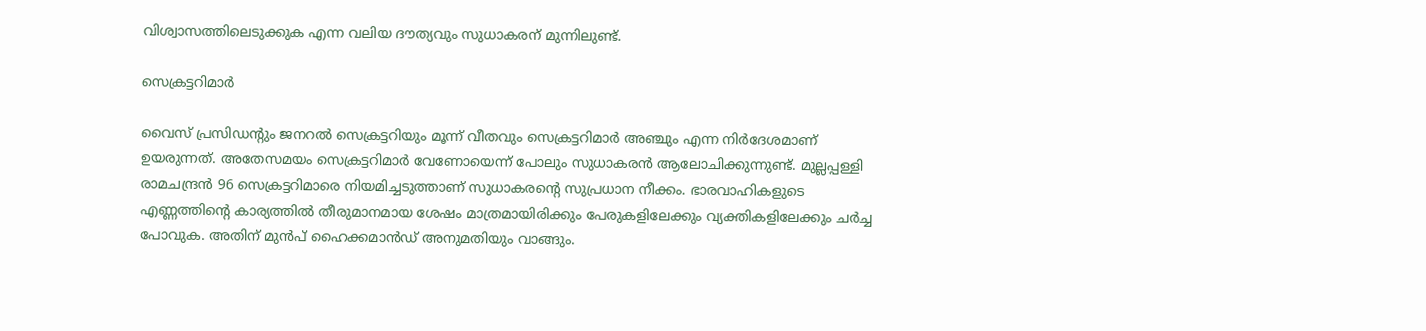വിശ്വാസത്തിലെടുക്കുക എന്ന വലിയ ദൗത്യവും സുധാകരന് മുന്നിലുണ്ട്.

സെക്രട്ടറിമാർ

വൈസ് പ്രസിഡന്റും ജനറൽ സെക്രട്ടറിയും മൂന്ന് വീതവും സെക്രട്ടറിമാർ അഞ്ചും എന്ന നിർദേശമാണ് ഉയരുന്നത്. അതേസമയം സെക്രട്ടറിമാർ വേണോയെന്ന് പോലും സുധാകരൻ ആലോചിക്കുന്നുണ്ട്. മുല്ലപ്പള്ളി രാമചന്ദ്രൻ 96 സെക്രട്ടറിമാരെ നിയമിച്ചടുത്താണ് സുധാകരന്റെ സുപ്രധാന നീക്കം. ഭാരവാഹികളുടെ എണ്ണത്തിന്റെ കാര്യത്തിൽ തീരുമാനമായ ശേഷം മാത്രമായിരിക്കും പേരുകളിലേക്കും വ്യക്തികളിലേക്കും ചർച്ച പോവുക. അതിന് മുൻപ് ഹൈക്കമാൻഡ് അനുമതിയും വാങ്ങും.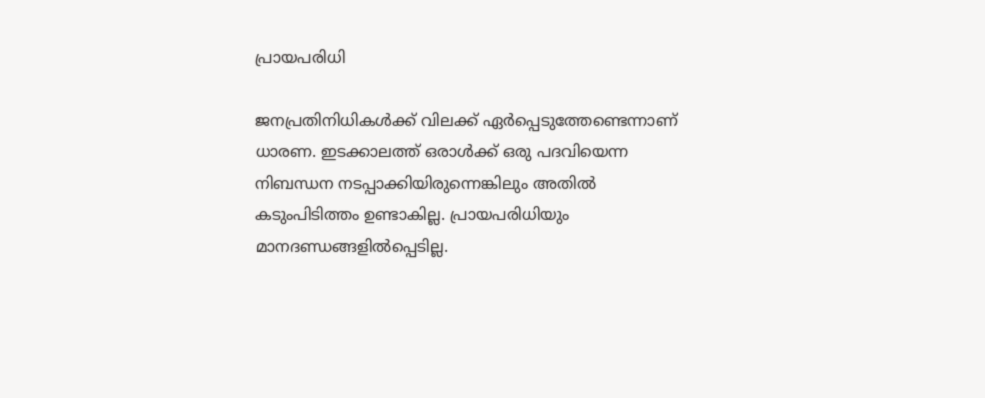പ്രായപരിധി

ജനപ്രതിനിധികൾക്ക് വിലക്ക് ഏർപ്പെടുത്തേണ്ടെന്നാണ് ധാരണ. ഇടക്കാലത്ത് ഒരാൾക്ക് ഒരു പദവിയെന്ന നിബന്ധന നടപ്പാക്കിയിരുന്നെങ്കിലും അതിൽ കടുംപിടിത്തം ഉണ്ടാകില്ല. പ്രായപരിധിയും മാനദണ്ഡങ്ങളിൽപ്പെടില്ല.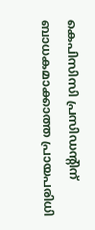കെപിസിസി പ്രസിഡന്റിന് ബാധകമാക്കാത്ത പ്രായപരിധി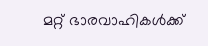മറ്റ് ഭാരവാഹികൾക്ക്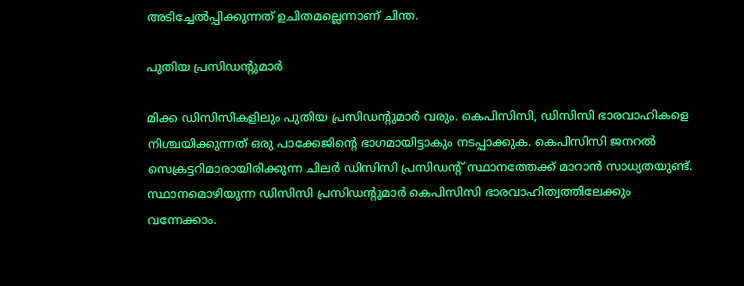അടിച്ചേൽപ്പിക്കുന്നത് ഉചിതമല്ലെന്നാണ് ചിന്ത.

പുതിയ പ്രസിഡന്റുമാർ

മിക്ക ഡിസിസികളിലും പുതിയ പ്രസിഡന്റുമാർ വരും. കെപിസിസി, ഡിസിസി ഭാരവാഹികളെ നിശ്ചയിക്കുന്നത് ഒരു പാക്കേജിന്റെ ഭാഗമായിട്ടാകും നടപ്പാക്കുക. കെപിസിസി ജനറൽ സെക്രട്ടറിമാരായിരിക്കുന്ന ചിലർ ഡിസിസി പ്രസിഡന്റ് സ്ഥാനത്തേക്ക് മാറാൻ സാധ്യതയുണ്ട്. സ്ഥാനമൊഴിയുന്ന ഡിസിസി പ്രസിഡന്റുമാർ കെപിസിസി ഭാരവാഹിത്വത്തിലേക്കും വന്നേക്കാം.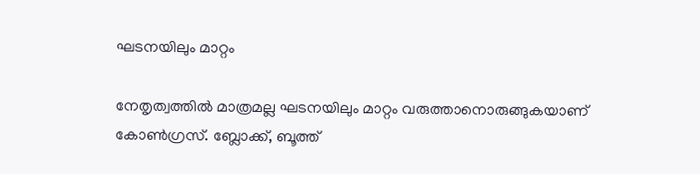ഘടനയിലും മാറ്റം

നേതൃത്വത്തിൽ മാത്രമല്ല ഘടനയിലും മാറ്റം വരുത്താനൊരുങ്ങുകയാണ് കോൺഗ്രസ്. ബ്ലോക്ക്, ബൂത്ത്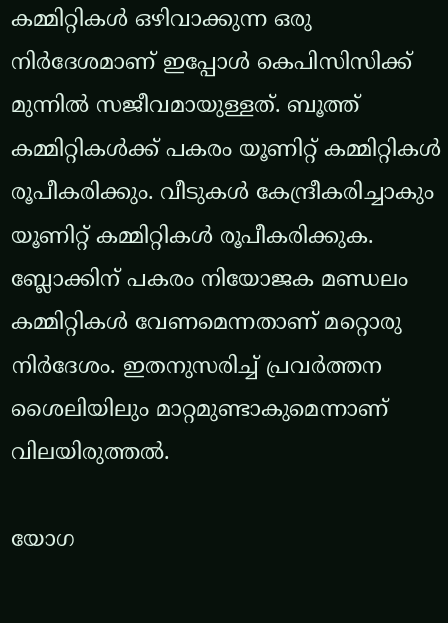കമ്മിറ്റികൾ ഒഴിവാക്കുന്ന ഒരു നിർദേശമാണ് ഇപ്പോൾ കെപിസിസിക്ക് മുന്നിൽ സജീവമായുള്ളത്. ബൂത്ത് കമ്മിറ്റികൾക്ക് പകരം യൂണിറ്റ് കമ്മിറ്റികൾ രൂപീകരിക്കും. വീടുകൾ കേന്ദ്രീകരിച്ചാകും യൂണിറ്റ് കമ്മിറ്റികൾ രൂപീകരിക്കുക. ബ്ലോക്കിന് പകരം നിയോജക മണ്ഡലം കമ്മിറ്റികൾ വേണമെന്നതാണ് മറ്റൊരു നിർദേശം. ഇതനുസരിച്ച് പ്രവർത്തന ശൈലിയിലും മാറ്റമുണ്ടാകുമെന്നാണ് വിലയിരുത്തൽ.

യോഗ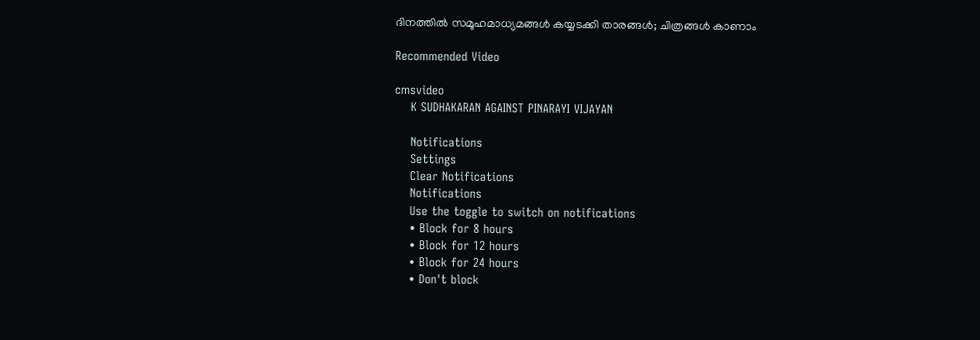ദിനത്തിൽ സമൂഹമാധ്യമങ്ങൾ കയ്യടക്കി താരങ്ങൾ; ചിത്രങ്ങൾ കാണാം

Recommended Video

cmsvideo
    K SUDHAKARAN AGAINST PINARAYI VIJAYAN

    Notifications
    Settings
    Clear Notifications
    Notifications
    Use the toggle to switch on notifications
    • Block for 8 hours
    • Block for 12 hours
    • Block for 24 hours
    • Don't block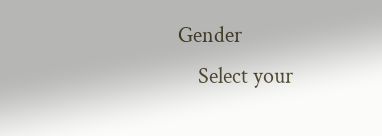Gender
    Select your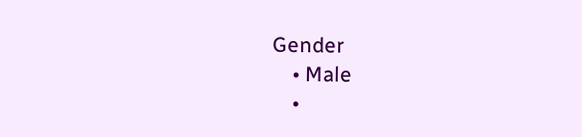Gender
    • Male
    •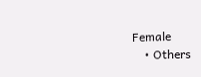Female
    • Others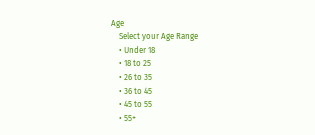Age
    Select your Age Range
    • Under 18
    • 18 to 25
    • 26 to 35
    • 36 to 45
    • 45 to 55
    • 55+